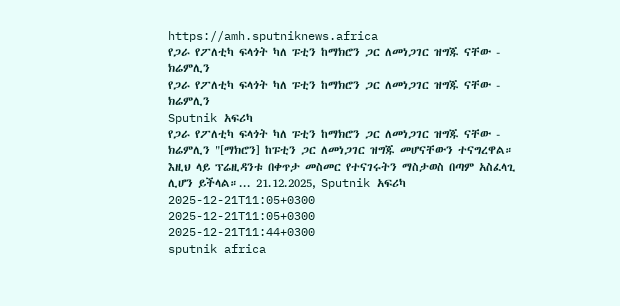https://amh.sputniknews.africa
የጋራ የፖለቲካ ፍላጎት ካለ ፑቲን ከማክሮን ጋር ለመነጋገር ዝግጁ ናቸው - ክሬምሊን
የጋራ የፖለቲካ ፍላጎት ካለ ፑቲን ከማክሮን ጋር ለመነጋገር ዝግጁ ናቸው - ክሬምሊን
Sputnik አፍሪካ
የጋራ የፖለቲካ ፍላጎት ካለ ፑቲን ከማክሮን ጋር ለመነጋገር ዝግጁ ናቸው - ክሬምሊን "[ማክሮን] ከፑቲን ጋር ለመነጋገር ዝግጁ መሆናቸውን ተናግረዋል። እዚህ ላይ ፕሬዚዳንቱ በቀጥታ መስመር የተናገሩትን ማስታወስ በጣም አስፈላጊ ሊሆን ይችላል።... 21.12.2025, Sputnik አፍሪካ
2025-12-21T11:05+0300
2025-12-21T11:05+0300
2025-12-21T11:44+0300
sputnik africa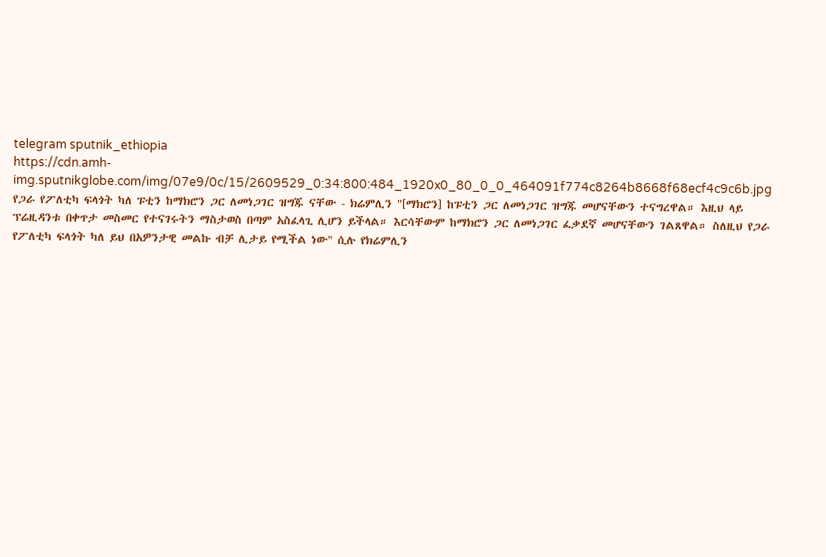telegram sputnik_ethiopia
https://cdn.amh-img.sputnikglobe.com/img/07e9/0c/15/2609529_0:34:800:484_1920x0_80_0_0_464091f774c8264b8668f68ecf4c9c6b.jpg
የጋራ የፖለቲካ ፍላጎት ካለ ፑቲን ከማክሮን ጋር ለመነጋገር ዝግጁ ናቸው - ክሬምሊን "[ማክሮን] ከፑቲን ጋር ለመነጋገር ዝግጁ መሆናቸውን ተናግረዋል። እዚህ ላይ ፕሬዚዳንቱ በቀጥታ መስመር የተናገሩትን ማስታወስ በጣም አስፈላጊ ሊሆን ይችላል። እርሳቸውም ከማክሮን ጋር ለመነጋገር ፈቃደኛ መሆናቸውን ገልጸዋል። ስለዚህ የጋራ የፖለቲካ ፍላጎት ካለ ይህ በአዎንታዊ መልኩ ብቻ ሊታይ የሚችል ነው" ሲሉ የክሬምሊን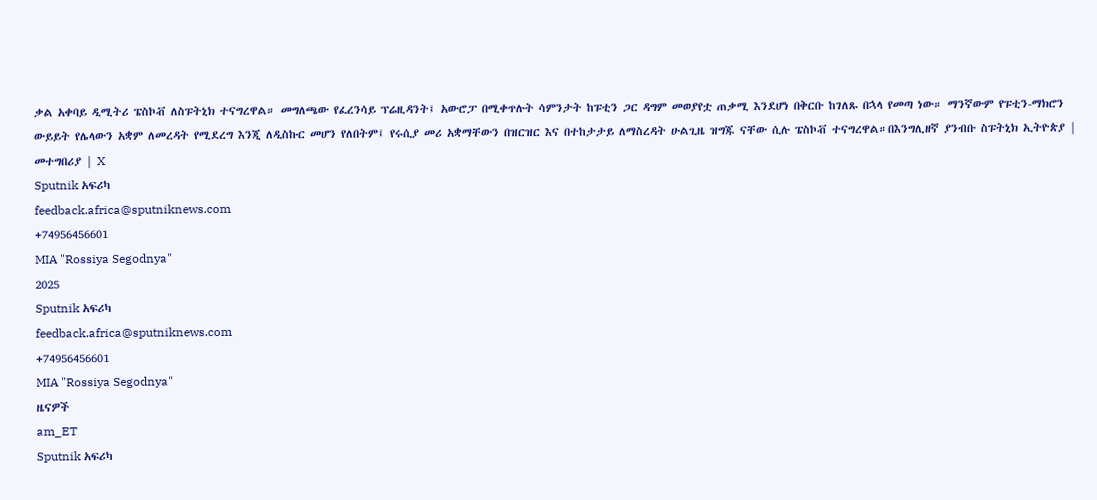ቃል አቀባይ ዲሚትሪ ፔስኮቭ ለስፑትኒክ ተናግረዋል። መግለጫው የፈረንሳይ ፕሬዚዳንት፤ አውሮፓ በሚቀጥሉት ሳምንታት ከፑቲን ጋር ዳግም መወያየቷ ጠቃሚ እንደሆነ በቅርቡ ከገለጹ በኋላ የመጣ ነው። ማንኛውም የፑቲን-ማክሮን ውይይት የሌላውን አቋም ለመረዳት የሚደረግ እንጂ ለዲስኩር መሆን የለበትም፤ የሩሲያ መሪ አቋማቸውን በዝርዝር እና በተከታታይ ለማስረዳት ሁልጊዜ ዝግጁ ናቸው ሲሉ ፔስኮቭ ተናግረዋል።በእንግሊዘኛ ያንብቡ ስፑትኒክ ኢትዮጵያ | መተግበሪያ | X
Sputnik አፍሪካ
feedback.africa@sputniknews.com
+74956456601
MIA "Rossiya Segodnya"
2025
Sputnik አፍሪካ
feedback.africa@sputniknews.com
+74956456601
MIA "Rossiya Segodnya"
ዜናዎች
am_ET
Sputnik አፍሪካ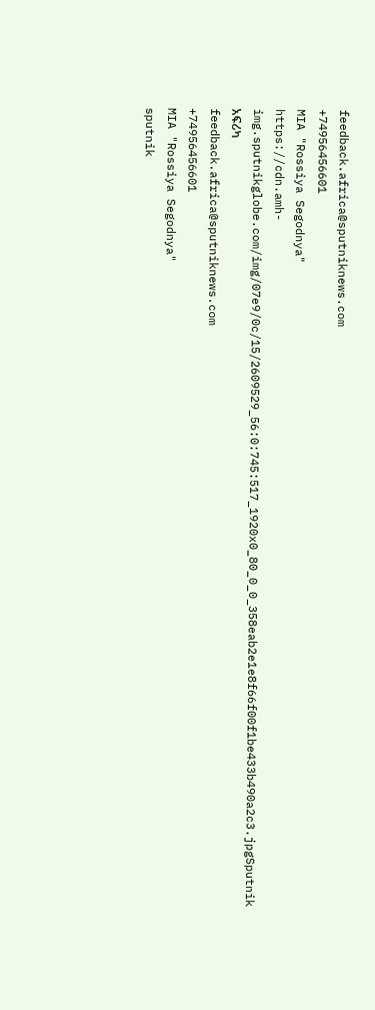feedback.africa@sputniknews.com
+74956456601
MIA "Rossiya Segodnya"
https://cdn.amh-img.sputnikglobe.com/img/07e9/0c/15/2609529_56:0:745:517_1920x0_80_0_0_358eab2e1e8f66f00f1be433b490a2c3.jpgSputnik አፍሪካ
feedback.africa@sputniknews.com
+74956456601
MIA "Rossiya Segodnya"
sputnik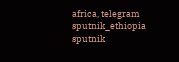africa, telegram sputnik_ethiopia
sputnik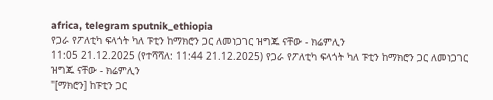africa, telegram sputnik_ethiopia
የጋራ የፖለቲካ ፍላጎት ካለ ፑቲን ከማክሮን ጋር ለመነጋገር ዝግጁ ናቸው - ክሬምሊን
11:05 21.12.2025 (የተሻሻለ: 11:44 21.12.2025) የጋራ የፖለቲካ ፍላጎት ካለ ፑቲን ከማክሮን ጋር ለመነጋገር ዝግጁ ናቸው - ክሬምሊን
"[ማክሮን] ከፑቲን ጋር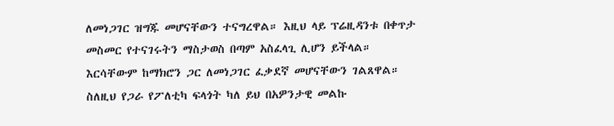ለመነጋገር ዝግጁ መሆናቸውን ተናግረዋል። እዚህ ላይ ፕሬዚዳንቱ በቀጥታ መስመር የተናገሩትን ማስታወስ በጣም አስፈላጊ ሊሆን ይችላል። እርሳቸውም ከማክሮን ጋር ለመነጋገር ፈቃደኛ መሆናቸውን ገልጸዋል። ስለዚህ የጋራ የፖለቲካ ፍላጎት ካለ ይህ በአዎንታዊ መልኩ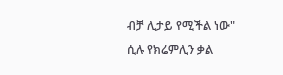ብቻ ሊታይ የሚችል ነው" ሲሉ የክሬምሊን ቃል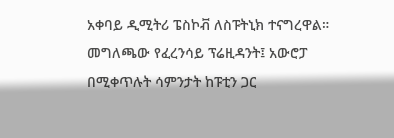አቀባይ ዲሚትሪ ፔስኮቭ ለስፑትኒክ ተናግረዋል።
መግለጫው የፈረንሳይ ፕሬዚዳንት፤ አውሮፓ በሚቀጥሉት ሳምንታት ከፑቲን ጋር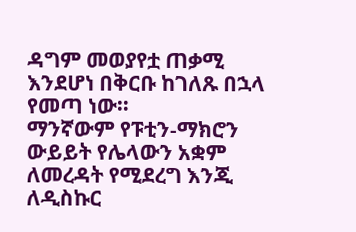ዳግም መወያየቷ ጠቃሚ እንደሆነ በቅርቡ ከገለጹ በኋላ የመጣ ነው።
ማንኛውም የፑቲን-ማክሮን ውይይት የሌላውን አቋም ለመረዳት የሚደረግ እንጂ ለዲስኩር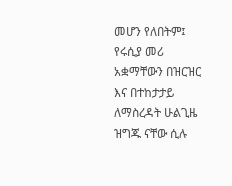መሆን የለበትም፤ የሩሲያ መሪ አቋማቸውን በዝርዝር እና በተከታታይ ለማስረዳት ሁልጊዜ ዝግጁ ናቸው ሲሉ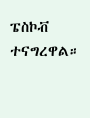ፔስኮቭ ተናግረዋል።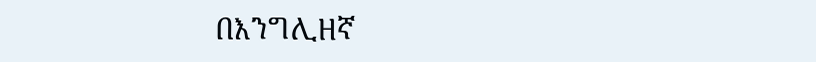በእንግሊዘኛ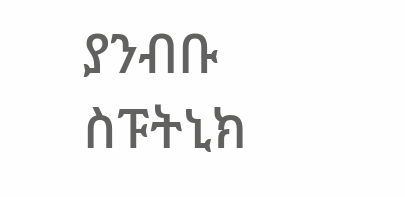ያንብቡ
ስፑትኒክ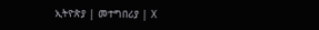ኢትዮጵያ | መተግበሪያ | X